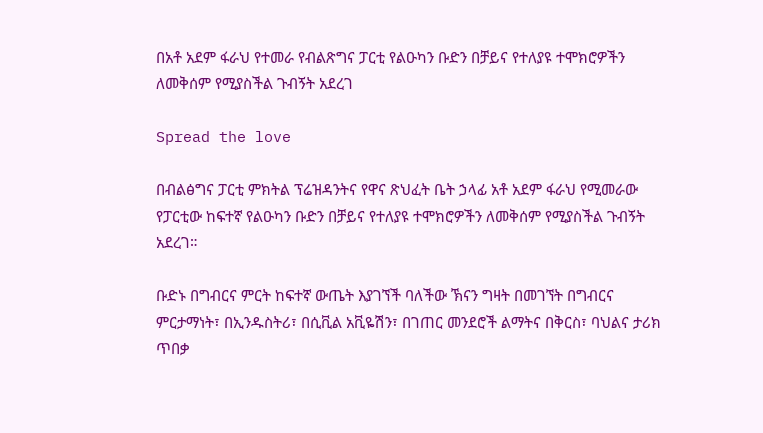በአቶ አደም ፋራህ የተመራ የብልጽግና ፓርቲ የልዑካን ቡድን በቻይና የተለያዩ ተሞክሮዎችን ለመቅሰም የሚያስችል ጉብኝት አደረገ

Spread the love

በብልፅግና ፓርቲ ምክትል ፕሬዝዳንትና የዋና ጽህፈት ቤት ኃላፊ አቶ አደም ፋራህ የሚመራው የፓርቲው ከፍተኛ የልዑካን ቡድን በቻይና የተለያዩ ተሞክሮዎችን ለመቅሰም የሚያስችል ጉብኝት አደረገ።

ቡድኑ በግብርና ምርት ከፍተኛ ውጤት እያገኘች ባለችው ኽናን ግዛት በመገኘት በግብርና ምርታማነት፣ በኢንዱስትሪ፣ በሲቪል አቪዬሽን፣ በገጠር መንደሮች ልማትና በቅርስ፣ ባህልና ታሪክ ጥበቃ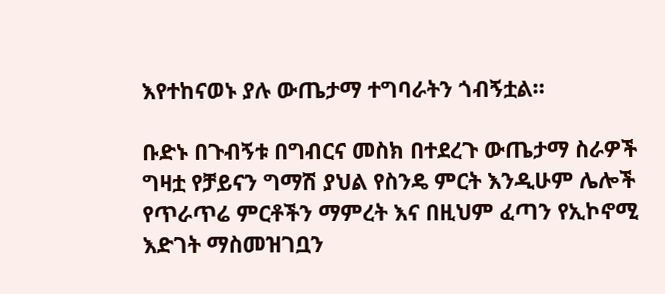እየተከናወኑ ያሉ ውጤታማ ተግባራትን ጎብኝቷል።

ቡድኑ በጉብኝቱ በግብርና መስክ በተደረጉ ውጤታማ ስራዎች ግዛቷ የቻይናን ግማሽ ያህል የስንዴ ምርት እንዲሁም ሌሎች የጥራጥሬ ምርቶችን ማምረት እና በዚህም ፈጣን የኢኮኖሚ እድገት ማስመዝገቧን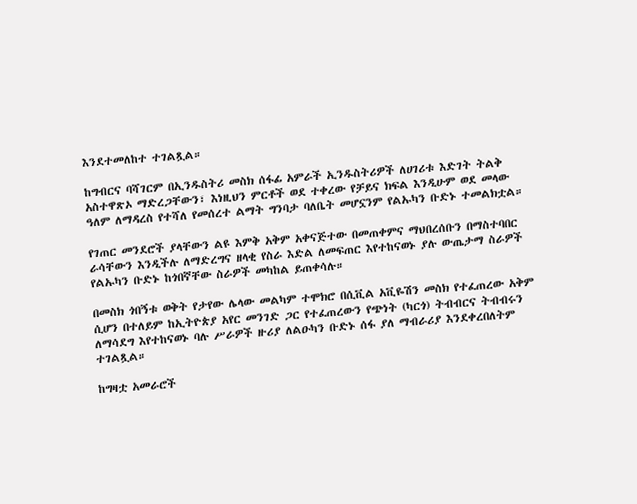እንደተመለከተ ተገልጿል።

ከግብርና ባሻገርም በኢንዱስትሪ መስክ ሰፋፊ አምራች ኢንዱስትሪዎች ለሀገሪቱ እድገት ትልቅ አስተዋጽኦ ማድረጋቸውን፣ እነዚህን ምርቶች ወደ ተቀረው የቻይና ክፍል እንዲሁም ወደ መላው ዓለም ለማዳረስ የተሻለ የመሰረተ ልማት ግንባታ ባለቤት መሆኗንም የልኡካን ቡድኑ ተመልክቷል።

የገጠር መንደሮች ያላቸውን ልዩ እምቅ አቅም አቀናጅተው በመጠቀምና ማህበረሰቡን በማስተባበር ራሳቸውን እንዲችሉ ለማድረግና ዘላቂ የስራ እድል ለመፍጠር እየተከናወኑ ያሉ ውጤታማ ስራዎች የልኡካን ቡድኑ ከጎበኛቸው ስራዎች መካከል ይጠቀሳሉ።

በመስክ ጎበኝቱ ወቅት የታየው ሌላው መልካም ተሞክሮ በሲቪል አቪዬሽን መስክ የተፈጠረው አቅም ሲሆን በተለይም ከኢትዮጵያ አየር መንገድ ጋር የተፈጠረውን የጭነት (ካርጎ) ትብብርና ትብብሩን ለማሳደግ እየተከናወኑ ባሉ ሥራዎች ዙሪያ ለልዑካን ቡድኑ ሰፋ ያለ ማብራሪያ እንደቀረበለትም ተገልጿል።

ከግዛቷ አመራሮች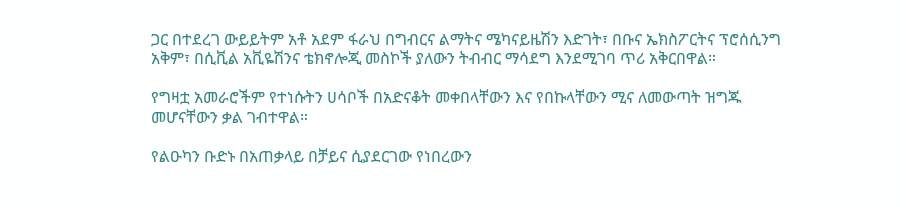ጋር በተደረገ ውይይትም አቶ አደም ፋራህ በግብርና ልማትና ሜካናይዜሽን እድገት፣ በቡና ኤክስፖርትና ፕሮሰሲንግ አቅም፣ በሲቪል አቪዬሽንና ቴክኖሎጂ መስኮች ያለውን ትብብር ማሳደግ እንደሚገባ ጥሪ አቅርበዋል።

የግዛቷ አመራሮችም የተነሱትን ሀሳቦች በአድናቆት መቀበላቸውን እና የበኩላቸውን ሚና ለመውጣት ዝግጁ መሆናቸውን ቃል ገብተዋል።

የልዑካን ቡድኑ በአጠቃላይ በቻይና ሲያደርገው የነበረውን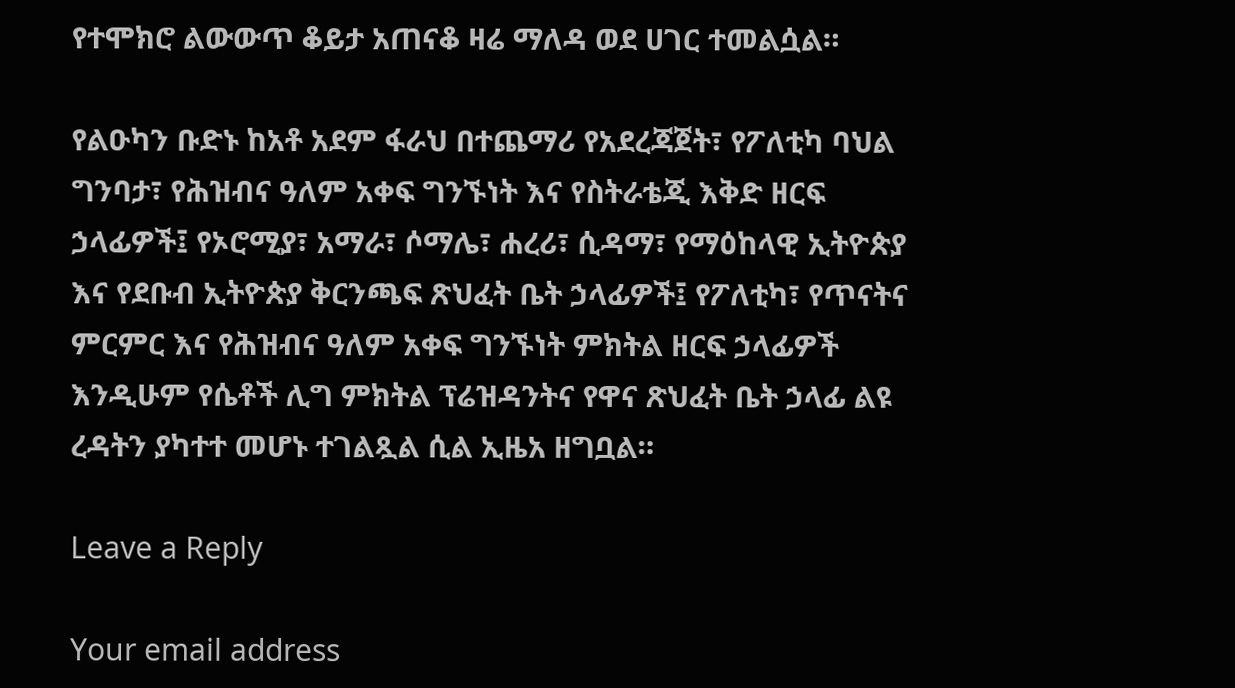የተሞክሮ ልውውጥ ቆይታ አጠናቆ ዛሬ ማለዳ ወደ ሀገር ተመልሷል።

የልዑካን ቡድኑ ከአቶ አደም ፋራህ በተጨማሪ የአደረጃጀት፣ የፖለቲካ ባህል ግንባታ፣ የሕዝብና ዓለም አቀፍ ግንኙነት እና የስትራቴጂ እቅድ ዘርፍ ኃላፊዎች፤ የኦሮሚያ፣ አማራ፣ ሶማሌ፣ ሐረሪ፣ ሲዳማ፣ የማዕከላዊ ኢትዮጵያ እና የደቡብ ኢትዮጵያ ቅርንጫፍ ጽህፈት ቤት ኃላፊዎች፤ የፖለቲካ፣ የጥናትና ምርምር እና የሕዝብና ዓለም አቀፍ ግንኙነት ምክትል ዘርፍ ኃላፊዎች እንዲሁም የሴቶች ሊግ ምክትል ፕሬዝዳንትና የዋና ጽህፈት ቤት ኃላፊ ልዩ ረዳትን ያካተተ መሆኑ ተገልጿል ሲል ኢዜአ ዘግቧል።

Leave a Reply

Your email address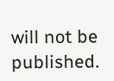will not be published.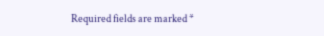Required fields are marked *